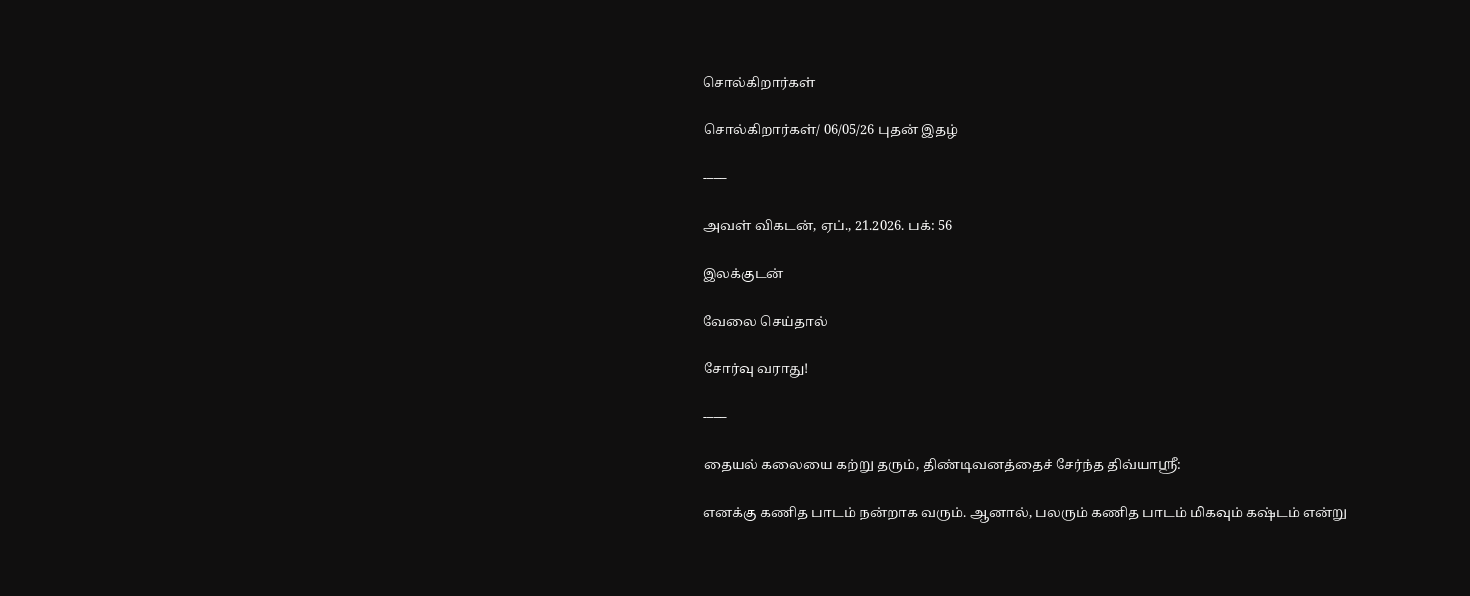சொல்கிறார்கள்

சொல்கிறார்கள்/ 06/05/26 புதன் இதழ்

-–––

அவள் விகடன், ஏப்., 21.2026. பக்: 56

இலக்குடன்

வேலை செய்தால்

சோர்வு வராது!

-–––

தையல் கலையை கற்று தரும், திண்டிவனத்தைச் சேர்ந்த திவ்யாஸ்ரீ:

எனக்கு கணித பாடம் நன்றாக வரும். ஆனால், பலரும் கணித பாடம் மிகவும் கஷ்டம் என்று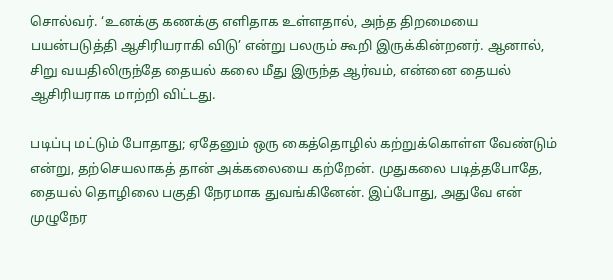சொல்வர். ‘உனக்கு கணக்கு எளிதாக உள்ளதால், அந்த திறமையை பயன்படுத்தி ஆசிரியராகி விடு’ என்று பலரும் கூறி இருக்கின்றனர். ஆனால், சிறு வயதிலிருந்தே தையல் கலை மீது இருந்த ஆர்வம், என்னை தையல் ஆசிரியராக மாற்றி விட்டது.

படிப்பு மட்டும் போதாது; ஏதேனும் ஒரு கைத்தொழில் கற்றுக்கொள்ள வேண்டும் என்று, தற்செயலாகத் தான் அக்கலையை கற்றேன். முதுகலை படித்தபோதே, தையல் தொழிலை பகுதி நேரமாக துவங்கினேன். இப்போது, அதுவே என் முழுநேர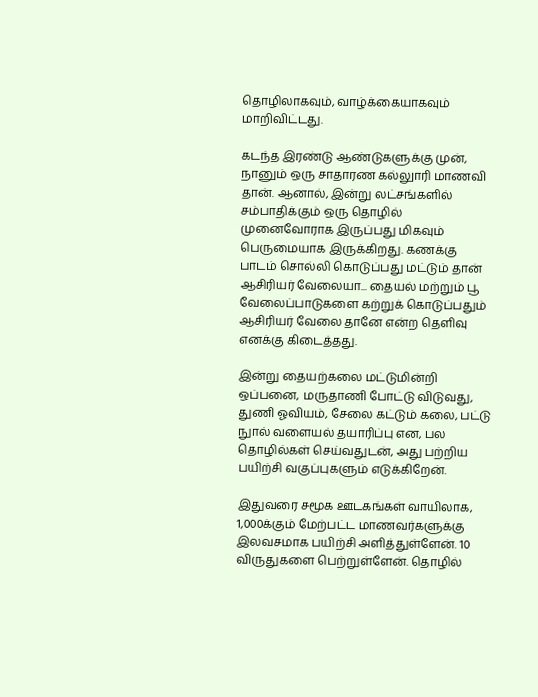தொழிலாகவும், வாழ்க்கையாகவும் மாறிவிட்டது.

கடந்த இரண்டு ஆண்டுகளுக்கு முன், நானும் ஒரு சாதாரண கல்லுாரி மாணவி தான். ஆனால், இன்று லட்சங்களில் சம்பாதிக்கும் ஒரு தொழில் முனைவோராக இருப்பது மிகவும் பெருமையாக இருக்கிறது. கணக்கு பாடம் சொல்லி கொடுப்பது மட்டும் தான் ஆசிரியர் வேலையா... தையல் மற்றும் பூ வேலைப்பாடுகளை கற்றுக் கொடுப்பதும் ஆசிரியர் வேலை தானே என்ற தெளிவு எனக்கு கிடைத்தது.

இன்று தையற்கலை மட்டுமின்றி ஒப்பனை, மருதாணி போட்டு விடுவது, துணி ஓவியம், சேலை கட்டும் கலை, பட்டு நுால் வளையல் தயாரிப்பு என, பல தொழில்கள் செய்வதுடன், அது பற்றிய பயிற்சி வகுப்புகளும் எடுக்கிறேன்.

இதுவரை சமூக ஊடகங்கள் வாயிலாக, 1,000க்கும் மேற்பட்ட மாணவர்களுக்கு இலவசமாக பயிற்சி அளித்துள்ளேன். 10 விருதுகளை பெற்றுள்ளேன். தொழில்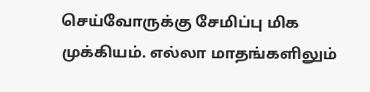செய்வோருக்கு சேமிப்பு மிக முக்கியம். எல்லா மாதங்களிலும்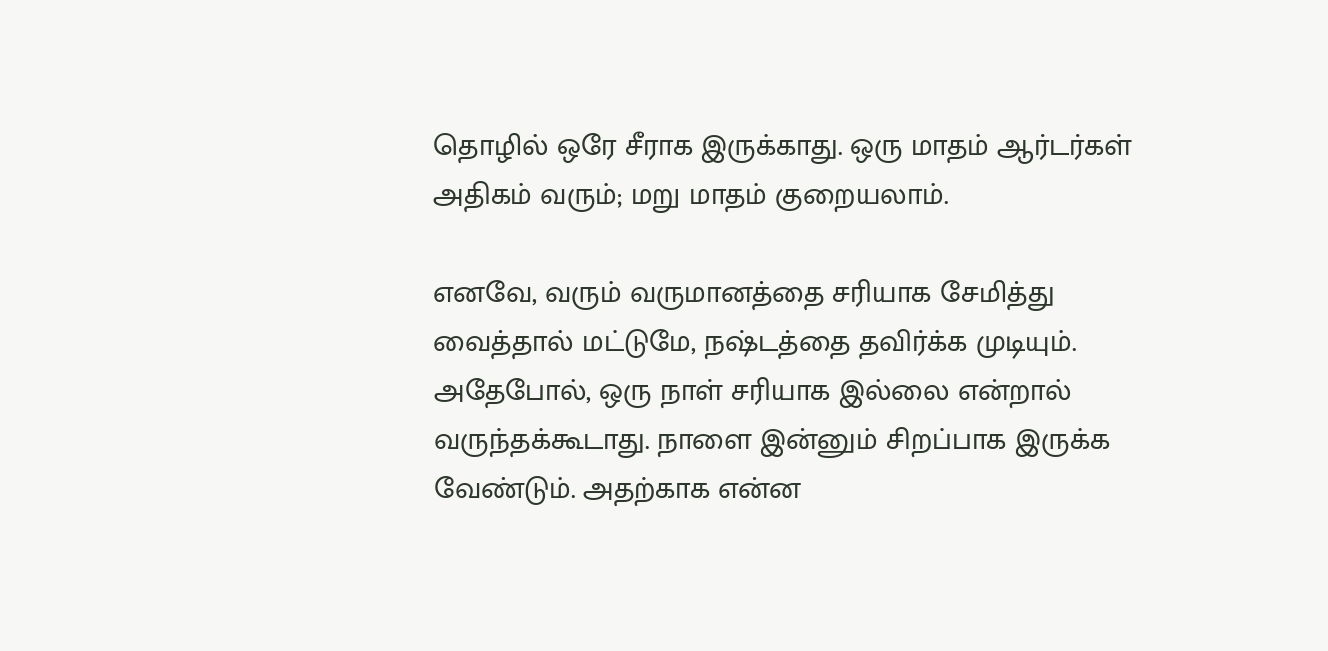தொழில் ஒரே சீராக இருக்காது. ஒரு மாதம் ஆர்டர்கள் அதிகம் வரும்; மறு மாதம் குறையலாம்.

எனவே, வரும் வருமானத்தை சரியாக சேமித்து வைத்தால் மட்டுமே, நஷ்டத்தை தவிர்க்க முடியும். அதேபோல், ஒரு நாள் சரியாக இல்லை என்றால் வருந்தக்கூடாது. நாளை இன்னும் சிறப்பாக இருக்க வேண்டும். அதற்காக என்ன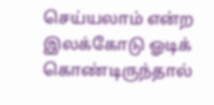செய்யலாம் என்ற இலக்கோடு ஓடிக் கொண்டிருந்தால்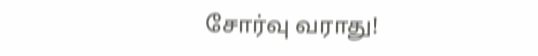சோர்வு வராது!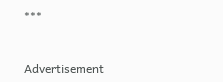***



Advertisement